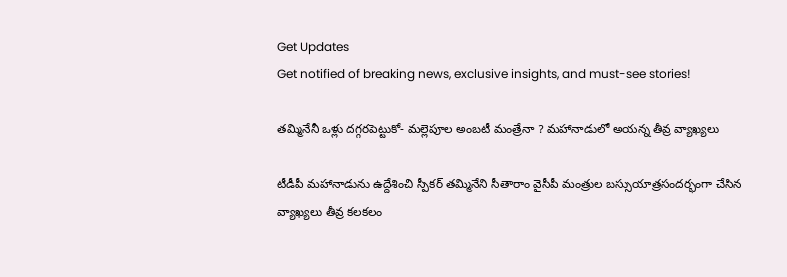Get Updates
Get notified of breaking news, exclusive insights, and must-see stories!

తమ్మినేనీ ఒళ్లు దగ్గరపెట్టుకో- మల్లెపూల అంబటీ మంత్రేనా ? మహానాడులో అయన్న తీవ్ర వ్యాఖ్యలు

టీడీపీ మహానాడును ఉద్దేశించి స్పీకర్ తమ్మినేని సీతారాం వైసీపీ మంత్రుల బస్సుయాత్రసందర్భంగా చేసిన వ్యాఖ్యలు తీవ్ర కలకలం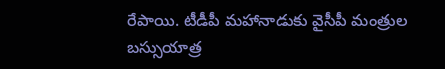రేపాయి. టీడీపీ మహానాడుకు వైసీపీ మంత్రుల బస్సుయాత్ర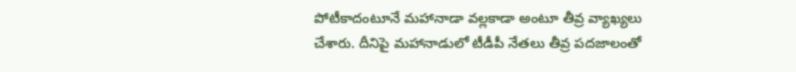పోటీకాదంటూనే మహానాడా వల్లకాడా అంటూ తీవ్ర వ్యాఖ్యలు చేశారు. దీనిపై మహానాడులో టీడీపీ నేతలు తీవ్ర పదజాలంతో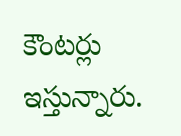కౌంటర్లు ఇస్తున్నారు.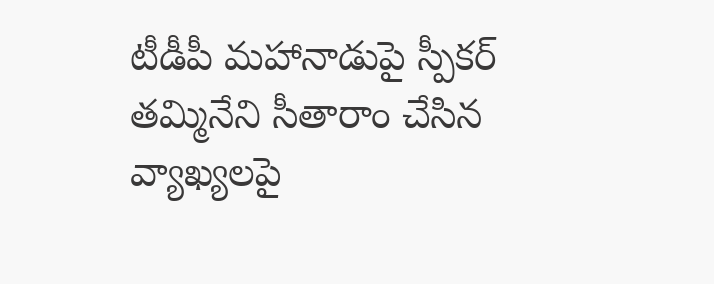టీడీపీ మహానాడుపై స్పీకర్ తమ్మినేని సీతారాం చేసిన వ్యాఖ్యలపై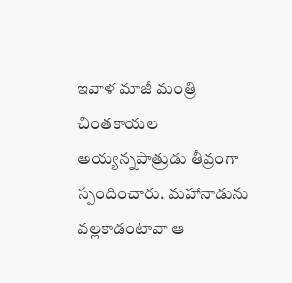ఇవాళ మాజీ మంత్రి చింతకాయల అయ్యన్నపాత్రుడు తీవ్రంగా స్పందించారు. మహానాడును వల్లకాడంటావా ఆ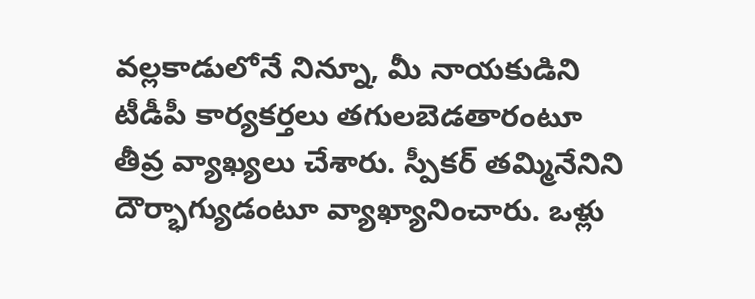వల్లకాడులోనే నిన్నూ, మీ నాయకుడిని టీడీపీ కార్యకర్తలు తగులబెడతారంటూ తీవ్ర వ్యాఖ్యలు చేశారు. స్పీకర్ తమ్మినేనిని దౌర్భాగ్యుడంటూ వ్యాఖ్యానించారు. ఒళ్లు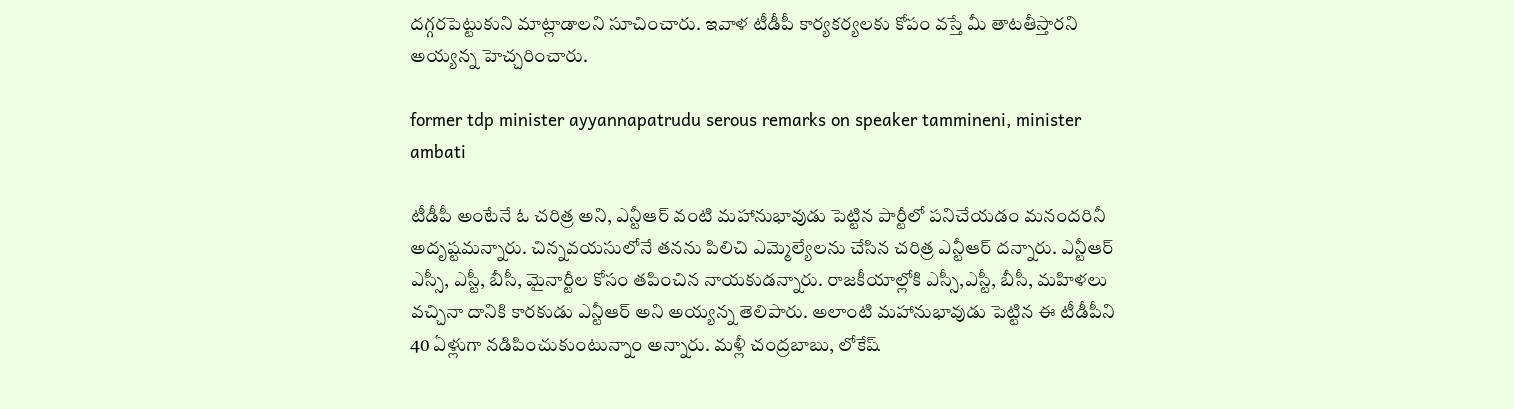దగ్గరపెట్టుకుని మాట్లాడాలని సూచించారు. ఇవాళ టీడీపీ కార్యకర్యలకు కోపం వస్తే మీ తాటతీస్తారని అయ్యన్న హెచ్చరించారు.

former tdp minister ayyannapatrudu serous remarks on speaker tammineni, minister ambati

టీడీపీ అంటేనే ఓ చరిత్ర అని, ఎన్టీఆర్ వంటి మహానుభావుడు పెట్టిన పార్టీలో పనిచేయడం మనందరినీ అదృష్టమన్నారు. చిన్నవయసులోనే తనను పిలిచి ఎమ్మెల్యేలను చేసిన చరిత్ర ఎన్టీఆర్ దన్నారు. ఎన్టీఆర్ ఎస్సీ, ఎస్టీ, బీసీ, మైనార్టీల కోసం తపించిన నాయకుడన్నారు. రాజకీయాల్లోకి ఎస్సీ,ఎస్టీ, బీసీ, మహిళలు వచ్చినా దానికి కారకుడు ఎన్టీఆర్ అని అయ్యన్న తెలిపారు. అలాంటి మహానుభావుడు పెట్టిన ఈ టీడీపీని 40 ఏళ్లుగా నడిపించుకుంటున్నాం అన్నారు. మళ్లీ చంద్రబాబు, లోకేష్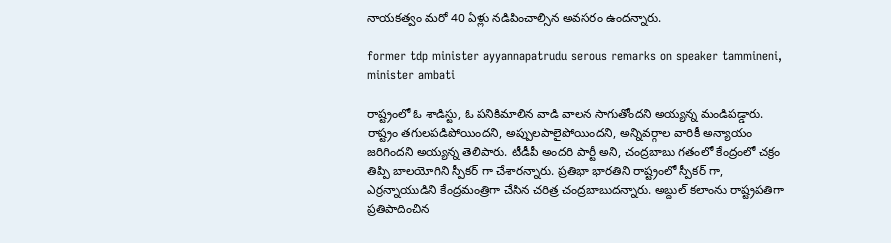నాయకత్వం మరో 40 ఏళ్లు నడిపించాల్సిన అవసరం ఉందన్నారు.

former tdp minister ayyannapatrudu serous remarks on speaker tammineni, minister ambati

రాష్ట్రంలో ఓ శాడిస్టు, ఓ పనికిమాలిన వాడి వాలన సాగుతోందని అయ్యన్న మండిపడ్డారు. రాష్ట్రం తగులపడిపోయిందని, అప్పులపాలైపోయిందని, అన్నివర్గాల వారికీ అన్యాయం జరిగిందని అయ్యన్న తెలిపారు. టీడీపీ అందరి పార్టీ అని, చంద్రబాబు గతంలో కేంద్రంలో చక్రం తిప్పి బాలయోగిని స్పీకర్ గా చేశారన్నారు. ప్రతిభా భారతిని రాష్ట్రంలో స్పీకర్ గా, ఎర్రన్నాయుడిని కేంద్రమంత్రిగా చేసిన చరిత్ర చంద్రబాబుదన్నారు. అబ్దుల్ కలాంను రాష్ట్రపతిగా ప్రతిపాదించిన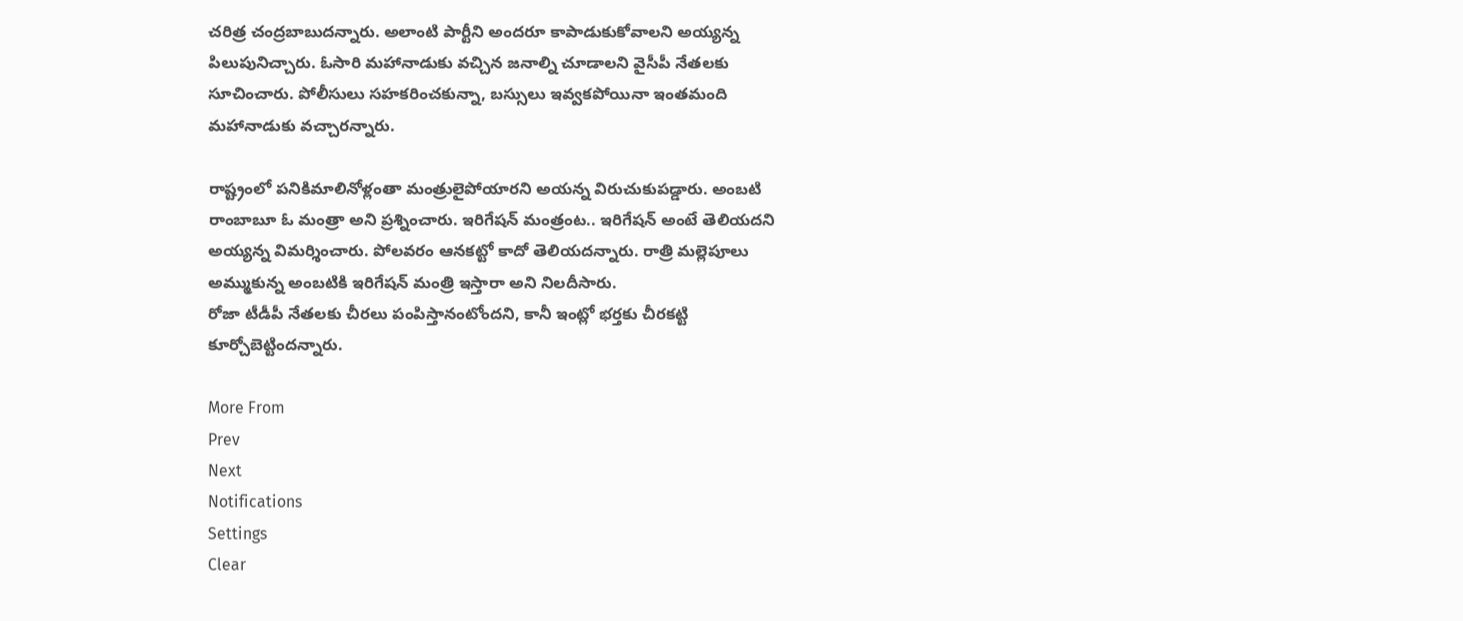చరిత్ర చంద్రబాబుదన్నారు. అలాంటి పార్టీని అందరూ కాపాడుకుకోవాలని అయ్యన్న పిలుపునిచ్చారు. ఓసారి మహానాడుకు వచ్చిన జనాల్ని చూడాలని వైసీపీ నేతలకు సూచించారు. పోలీసులు సహకరించకున్నా, బస్సులు ఇవ్వకపోయినా ఇంతమంది మహానాడుకు వచ్చారన్నారు.

రాష్ట్రంలో పనికిమాలినోళ్లంతా మంత్రులైపోయారని అయన్న విరుచుకుపడ్డారు. అంబటి రాంబాబూ ఓ మంత్రా అని ప్రశ్నించారు. ఇరిగేషన్ మంత్రంట.. ఇరిగేషన్ అంటే తెలియదని అయ్యన్న విమర్శించారు. పోలవరం ఆనకట్టో కాదో తెలియదన్నారు. రాత్రి మల్లెపూలు అమ్ముకున్న అంబటికి ఇరిగేషన్ మంత్రి ఇస్తారా అని నిలదీసారు.
రోజా టీడీపీ నేతలకు చీరలు పంపిస్తానంటోందని, కానీ ఇంట్లో భర్తకు చీరకట్టి కూర్చోబెట్టిందన్నారు.

More From
Prev
Next
Notifications
Settings
Clear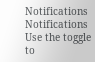Notifications
Notifications
Use the toggle to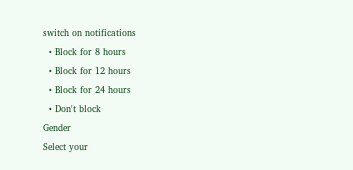switch on notifications
  • Block for 8 hours
  • Block for 12 hours
  • Block for 24 hours
  • Don't block
Gender
Select your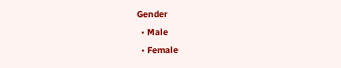Gender
  • Male
  • Female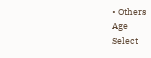• Others
Age
Select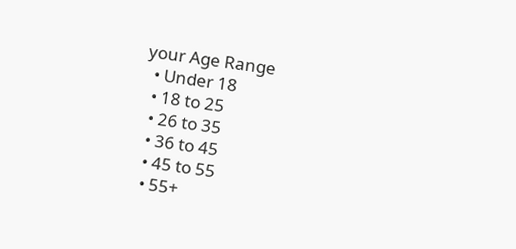your Age Range
  • Under 18
  • 18 to 25
  • 26 to 35
  • 36 to 45
  • 45 to 55
  • 55+